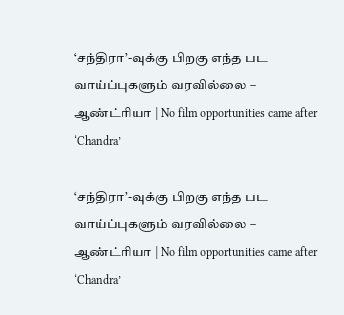‘சந்திரா’-வுக்கு பிறகு எந்த பட வாய்ப்புகளும் வரவில்லை – ஆண்ட்ரியா | No film opportunities came after ‘Chandra’

‘சந்திரா’-வுக்கு பிறகு எந்த பட வாய்ப்புகளும் வரவில்லை – ஆண்ட்ரியா | No film opportunities came after ‘Chandra’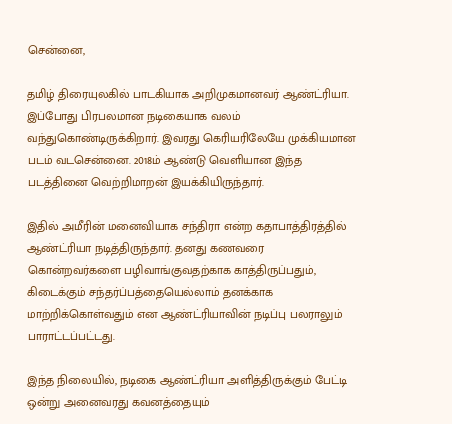சென்னை,

தமிழ் திரையுலகில் பாடகியாக அறிமுகமானவர் ஆண்ட்ரியா. இப்போது பிரபலமான நடிகையாக வலம் வந்துகொண்டிருக்கிறார். இவரது கெரியரிலேயே முக்கியமான படம் வடசென்னை. 2018ம் ஆண்டு வெளியான இந்த படத்தினை வெற்றிமாறன் இயக்கியிருந்தார்.

இதில் அமீரின் மனைவியாக சந்திரா என்ற கதாபாத்திரத்தில் ஆண்ட்ரியா நடித்திருந்தார். தனது கணவரை கொன்றவர்களை பழிவாங்குவதற்காக காத்திருப்பதும், கிடைக்கும் சந்தர்ப்பத்தையெல்லாம் தனக்காக மாற்றிக்கொள்வதும் என ஆண்ட்ரியாவின் நடிப்பு பலராலும் பாராட்டப்பட்டது.

இந்த நிலையில், நடிகை ஆண்ட்ரியா அளித்திருக்கும் பேட்டி ஒன்று அனைவரது கவனத்தையும்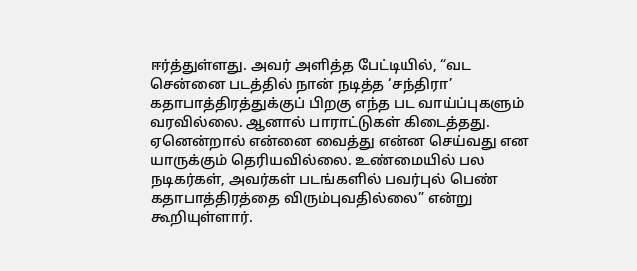ஈர்த்துள்ளது. அவர் அளித்த பேட்டியில், “வட சென்னை படத்தில் நான் நடித்த ‘சந்திரா’ கதாபாத்திரத்துக்குப் பிறகு எந்த பட வாய்ப்புகளும் வரவில்லை. ஆனால் பாராட்டுகள் கிடைத்தது. ஏனென்றால் என்னை வைத்து என்ன செய்வது என யாருக்கும் தெரியவில்லை. உண்மையில் பல நடிகர்கள், அவர்கள் படங்களில் பவர்புல் பெண் கதாபாத்திரத்தை விரும்புவதில்லை” என்று கூறியுள்ளார்.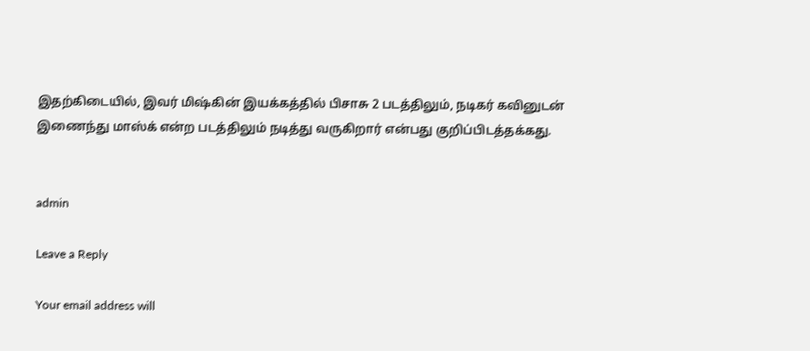இதற்கிடையில், இவர் மிஷ்கின் இயக்கத்தில் பிசாசு 2 படத்திலும், நடிகர் கவினுடன் இணைந்து மாஸ்க் என்ற படத்திலும் நடித்து வருகிறார் என்பது குறிப்பிடத்தக்கது.


admin

Leave a Reply

Your email address will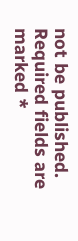not be published. Required fields are marked *